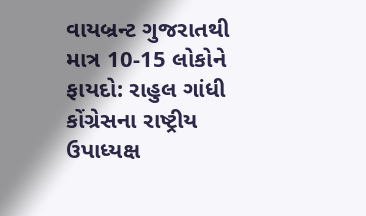વાયબ્રન્ટ ગુજરાતથી માત્ર 10-15 લોકોને ફાયદો: રાહુલ ગાંધી
કોંગ્રેસના રાષ્ટ્રીય ઉપાધ્યક્ષ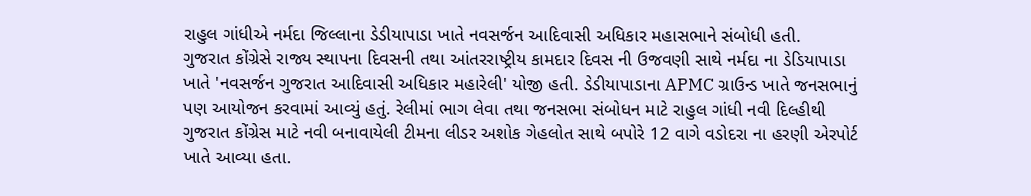રાહુલ ગાંધીએ નર્મદા જિલ્લાના ડેડીયાપાડા ખાતે નવસર્જન આદિવાસી અધિકાર મહાસભાને સંબોધી હતી.
ગુજરાત કોંગ્રેસે રાજ્ય સ્થાપના દિવસની તથા આંતરરાષ્ટ્રીય કામદાર દિવસ ની ઉજવણી સાથે નર્મદા ના ડેડિયાપાડા ખાતે 'નવસર્જન ગુજરાત આદિવાસી અધિકાર મહારેલી' યોજી હતી. ડેડીયાપાડાના APMC ગ્રાઉન્ડ ખાતે જનસભાનું પણ આયોજન કરવામાં આવ્યું હતું. રેલીમાં ભાગ લેવા તથા જનસભા સંબોધન માટે રાહુલ ગાંધી નવી દિલ્હીથી ગુજરાત કોંગ્રેસ માટે નવી બનાવાયેલી ટીમના લીડર અશોક ગેહલોત સાથે બપોરે 12 વાગે વડોદરા ના હરણી એરપોર્ટ ખાતે આવ્યા હતા.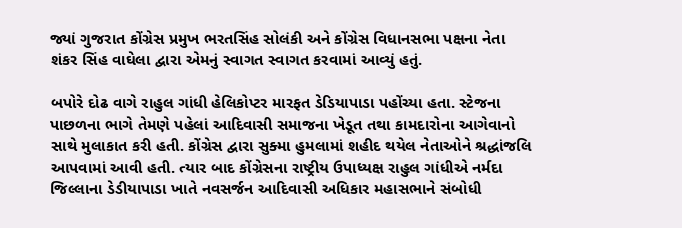જ્યાં ગુજરાત કોંગ્રેસ પ્રમુખ ભરતસિંહ સોલંકી અને કોંગ્રેસ વિધાનસભા પક્ષના નેતા શંકર સિંહ વાઘેલા દ્વારા એમનું સ્વાગત સ્વાગત કરવામાં આવ્યું હતું.

બપોરે દોઢ વાગે રાહુલ ગાંધી હેલિકોપ્ટર મારફત ડેડિયાપાડા પહોંચ્યા હતા. સ્ટેજના પાછળના ભાગે તેમણે પહેલાં આદિવાસી સમાજના ખેડૂત તથા કામદારોના આગેવાનો સાથે મુલાકાત કરી હતી. કોંગ્રેસ દ્વારા સુક્મા હુમલામાં શહીદ થયેલ નેતાઓને શ્રદ્ધાંજલિ આપવામાં આવી હતી. ત્યાર બાદ કોંગ્રેસના રાષ્ટ્રીય ઉપાધ્યક્ષ રાહુલ ગાંધીએ નર્મદા જિલ્લાના ડેડીયાપાડા ખાતે નવસર્જન આદિવાસી અધિકાર મહાસભાને સંબોધી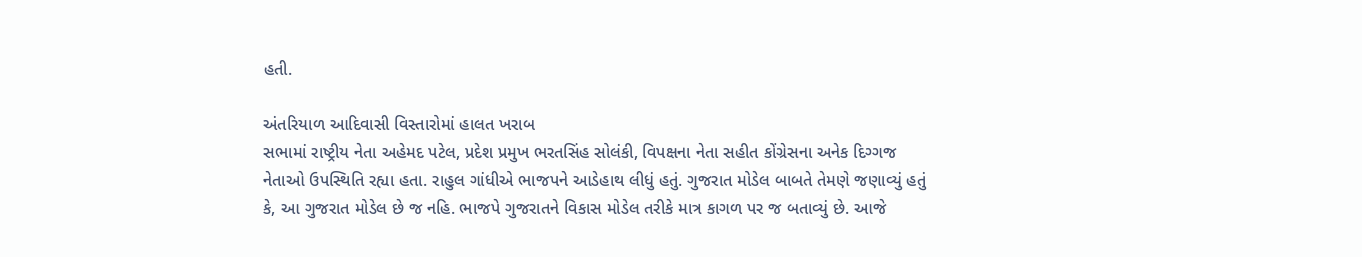હતી.

અંતરિયાળ આદિવાસી વિસ્તારોમાં હાલત ખરાબ
સભામાં રાષ્ટ્રીય નેતા અહેમદ પટેલ, પ્રદેશ પ્રમુખ ભરતસિંહ સોલંકી, વિપક્ષના નેતા સહીત કોંગ્રેસના અનેક દિગ્ગજ નેતાઓ ઉપસ્થિતિ રહ્યા હતા. રાહુલ ગાંધીએ ભાજપને આડેહાથ લીધું હતું. ગુજરાત મોડેલ બાબતે તેમણે જણાવ્યું હતું કે, આ ગુજરાત મોડેલ છે જ નહિ. ભાજપે ગુજરાતને વિકાસ મોડેલ તરીકે માત્ર કાગળ પર જ બતાવ્યું છે. આજે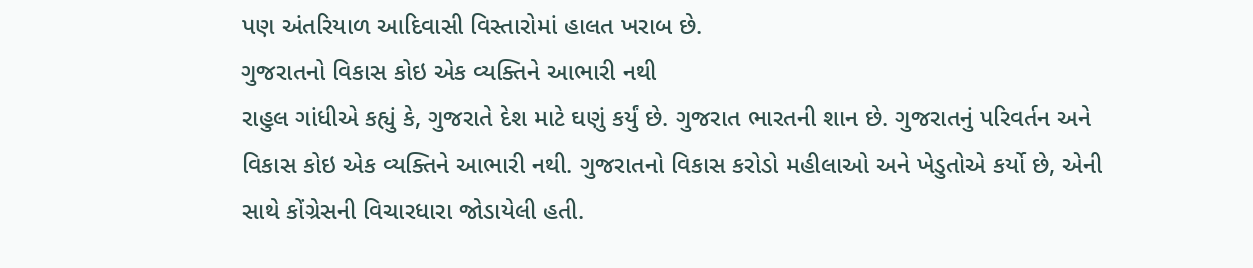પણ અંતરિયાળ આદિવાસી વિસ્તારોમાં હાલત ખરાબ છે.
ગુજરાતનો વિકાસ કોઇ એક વ્યક્તિને આભારી નથી
રાહુલ ગાંધીએ કહ્યું કે, ગુજરાતે દેશ માટે ઘણું કર્યું છે. ગુજરાત ભારતની શાન છે. ગુજરાતનું પરિવર્તન અને વિકાસ કોઇ એક વ્યક્તિને આભારી નથી. ગુજરાતનો વિકાસ કરોડો મહીલાઓ અને ખેડુતોએ કર્યો છે, એની સાથે કોંગ્રેસની વિચારધારા જોડાયેલી હતી.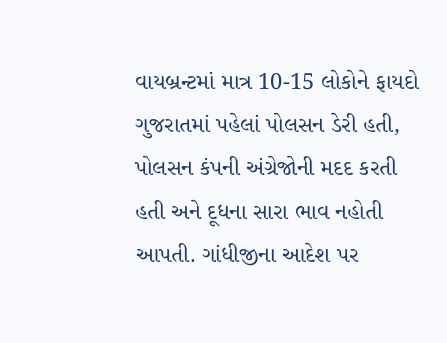વાયબ્રન્ટમાં માત્ર 10-15 લોકોને ફાયદો
ગુજરાતમાં પહેલાં પોલસન ડેરી હતી, પોલસન કંપની અંગ્રેજોની મદદ કરતી હતી અને દૂધના સારા ભાવ નહોતી આપતી. ગાંધીજીના આદેશ પર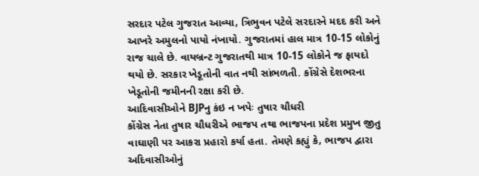સરદાર પટેલ ગુજરાત આવ્યા, ત્રિભુવન પટેલે સરદારને મદદ કરી અને આખરે અમુલનો પાયો નંખાયો. ગુજરાતમાં હાલ માત્ર 10-15 લોકોનું રાજ ચાલે છે. વાયબ્રન્ટ ગુજરાતથી માત્ર 10-15 લોકોને જ ફાયદો થયો છે. સરકાર ખેડૂતોની વાત નથી સાંભળતી. કોંગ્રેસે દેશભરના ખેડૂતોની જમીનની રક્ષા કરી છે.
આદિવાસીઓને BJPનુ કંઇ ન ખપેઃ તુષાર ચૌધરી
કોંગ્રેસ નેતા તુષાર ચૌધરીએ ભાજપ તથા ભાજપના પ્રદેશ પ્રમુખ જીતુ વાઘાણી પર આકરા પ્રહારો કર્યા હતા. તેમણે કહ્યું કે, ભાજપ દ્વારા અદિવાસીઓનું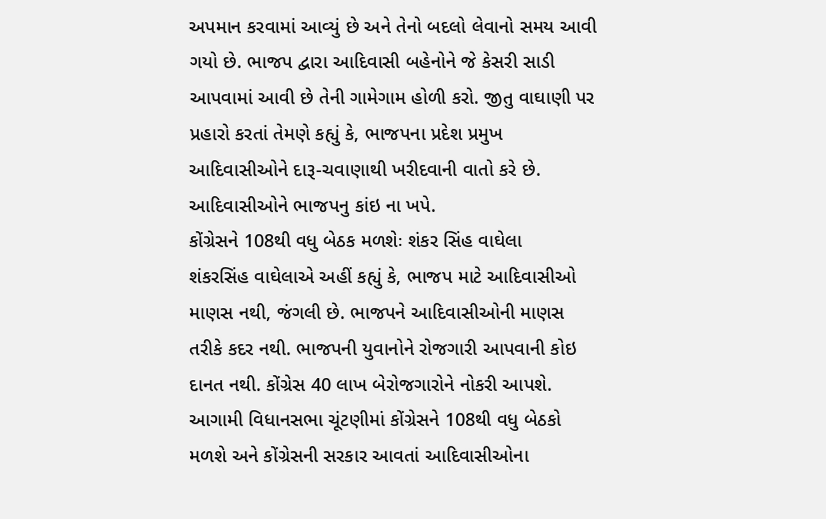અપમાન કરવામાં આવ્યું છે અને તેનો બદલો લેવાનો સમય આવી ગયો છે. ભાજપ દ્વારા આદિવાસી બહેનોને જે કેસરી સાડી આપવામાં આવી છે તેની ગામેગામ હોળી કરો. જીતુ વાઘાણી પર પ્રહારો કરતાં તેમણે કહ્યું કે, ભાજપના પ્રદેશ પ્રમુખ આદિવાસીઓને દારૂ-ચવાણાથી ખરીદવાની વાતો કરે છે. આદિવાસીઓને ભાજપનુ કાંઇ ના ખપે.
કોંગ્રેસને 108થી વધુ બેઠક મળશેઃ શંકર સિંહ વાઘેલા
શંકરસિંહ વાઘેલાએ અહીં કહ્યું કે, ભાજપ માટે આદિવાસીઓ માણસ નથી, જંગલી છે. ભાજપને આદિવાસીઓની માણસ તરીકે કદર નથી. ભાજપની યુવાનોને રોજગારી આપવાની કોઇ દાનત નથી. કોંગ્રેસ 40 લાખ બેરોજગારોને નોકરી આપશે. આગામી વિધાનસભા ચૂંટણીમાં કોંગ્રેસને 108થી વધુ બેઠકો મળશે અને કોંગ્રેસની સરકાર આવતાં આદિવાસીઓના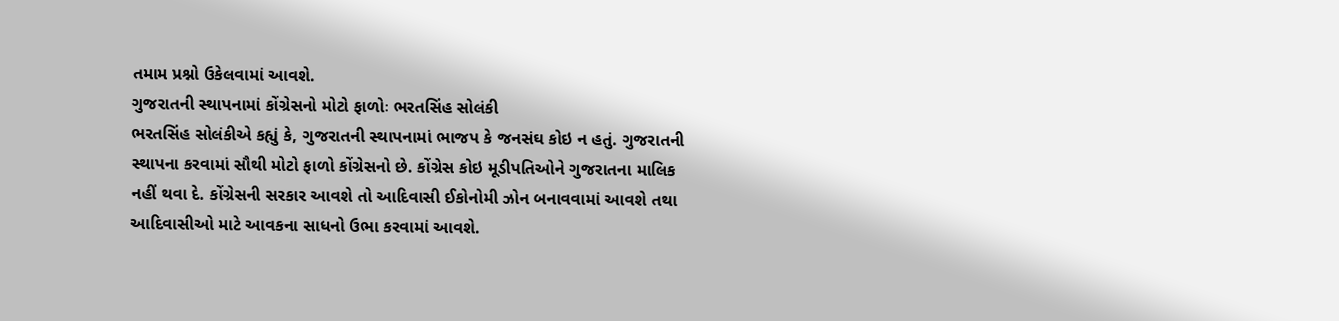તમામ પ્રશ્નો ઉકેલવામાં આવશે.
ગુજરાતની સ્થાપનામાં કોંગ્રેસનો મોટો ફાળોઃ ભરતસિંહ સોલંકી
ભરતસિંહ સોલંકીએ કહ્યું કે, ગુજરાતની સ્થાપનામાં ભાજપ કે જનસંઘ કોઇ ન હતું. ગુજરાતની સ્થાપના કરવામાં સૌથી મોટો ફાળો કોંગ્રેસનો છે. કોંગ્રેસ કોઇ મૂડીપતિઓને ગુજરાતના માલિક નહીં થવા દે. કોંગ્રેસની સરકાર આવશે તો આદિવાસી ઈકોનોમી ઝોન બનાવવામાં આવશે તથા આદિવાસીઓ માટે આવકના સાધનો ઉભા કરવામાં આવશે.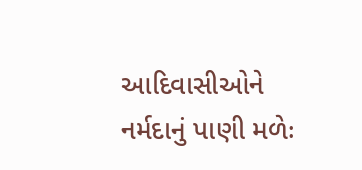આદિવાસીઓને નર્મદાનું પાણી મળેઃ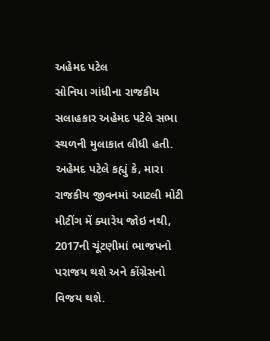અહેમદ પટેલ
સોનિયા ગાંધીના રાજકીય સલાહકાર અહેમદ પટેલે સભા સ્થળની મુલાકાત લીધી હતી. અહેમદ પટેલે કહ્યું કે, મારા રાજકીય જીવનમાં આટલી મોટી મીટીંગ મેં ક્યારેય જોઇ નથી, 2017ની ચૂંટણીમાં ભાજપનો પરાજય થશે અને કોંગ્રેસનો વિજય થશે.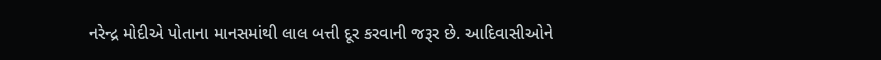નરેન્દ્ર મોદીએ પોતાના માનસમાંથી લાલ બત્તી દૂર કરવાની જરૂર છે. આદિવાસીઓને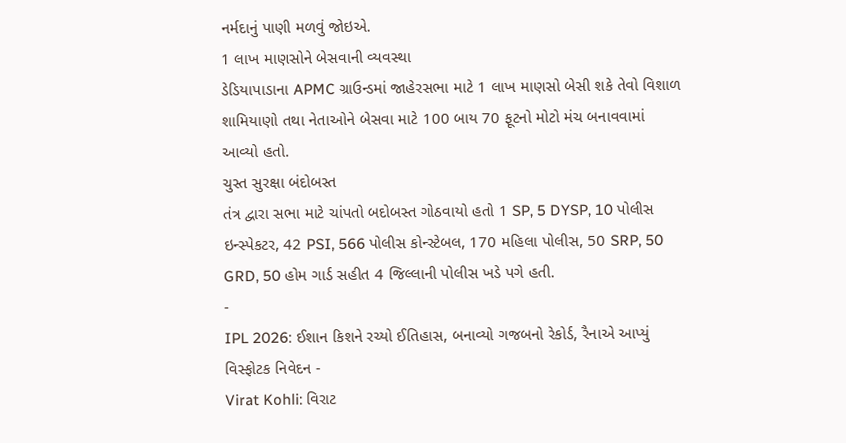નર્મદાનું પાણી મળવું જોઇએ.
1 લાખ માણસોને બેસવાની વ્યવસ્થા
ડેડિયાપાડાના APMC ગ્રાઉન્ડમાં જાહેરસભા માટે 1 લાખ માણસો બેસી શકે તેવો વિશાળ શામિયાણો તથા નેતાઓને બેસવા માટે 100 બાય 70 ફૂટનો મોટો મંચ બનાવવામાં આવ્યો હતો.
ચુસ્ત સુરક્ષા બંદોબસ્ત
તંત્ર દ્વારા સભા માટે ચાંપતો બદોબસ્ત ગોઠવાયો હતો 1 SP, 5 DYSP, 10 પોલીસ ઇન્સ્પેકટર, 42 PSI, 566 પોલીસ કોન્સ્ટેબલ, 170 મહિલા પોલીસ, 50 SRP, 50 GRD, 50 હોમ ગાર્ડ સહીત 4 જિલ્લાની પોલીસ ખડે પગે હતી.
-
IPL 2026: ઈશાન કિશને રચ્યો ઈતિહાસ, બનાવ્યો ગજબનો રેકોર્ડ, રૈનાએ આપ્યું વિસ્ફોટક નિવેદન -
Virat Kohli: વિરાટ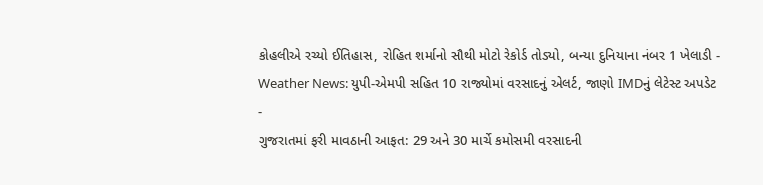કોહલીએ રચ્યો ઈતિહાસ, રોહિત શર્માનો સૌથી મોટો રેકોર્ડ તોડ્યો, બન્યા દુનિયાના નંબર 1 ખેલાડી -
Weather News: યુપી-એમપી સહિત 10 રાજ્યોમાં વરસાદનું એલર્ટ, જાણો IMDનું લેટેસ્ટ અપડેટ -
ગુજરાતમાં ફરી માવઠાની આફત: 29 અને 30 માર્ચે કમોસમી વરસાદની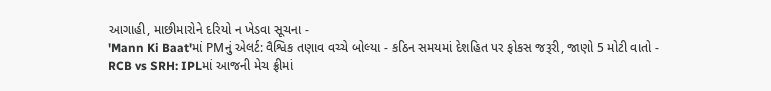આગાહી, માછીમારોને દરિયો ન ખેડવા સૂચના -
'Mann Ki Baat'માં PMનું એલર્ટ: વૈશ્વિક તણાવ વચ્ચે બોલ્યા - કઠિન સમયમાં દેશહિત પર ફોકસ જરૂરી, જાણો 5 મોટી વાતો -
RCB vs SRH: IPLમાં આજની મેચ ફ્રીમાં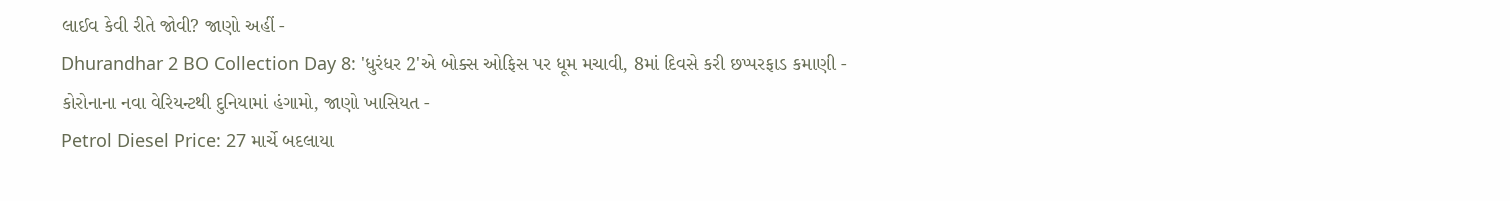લાઈવ કેવી રીતે જોવી? જાણો અહીં -
Dhurandhar 2 BO Collection Day 8: 'ધુરંધર 2'એ બોક્સ ઓફિસ પર ધૂમ મચાવી, 8માં દિવસે કરી છપ્પરફાડ કમાણી -
કોરોનાના નવા વેરિયન્ટથી દુનિયામાં હંગામો, જાણો ખાસિયત -
Petrol Diesel Price: 27 માર્ચે બદલાયા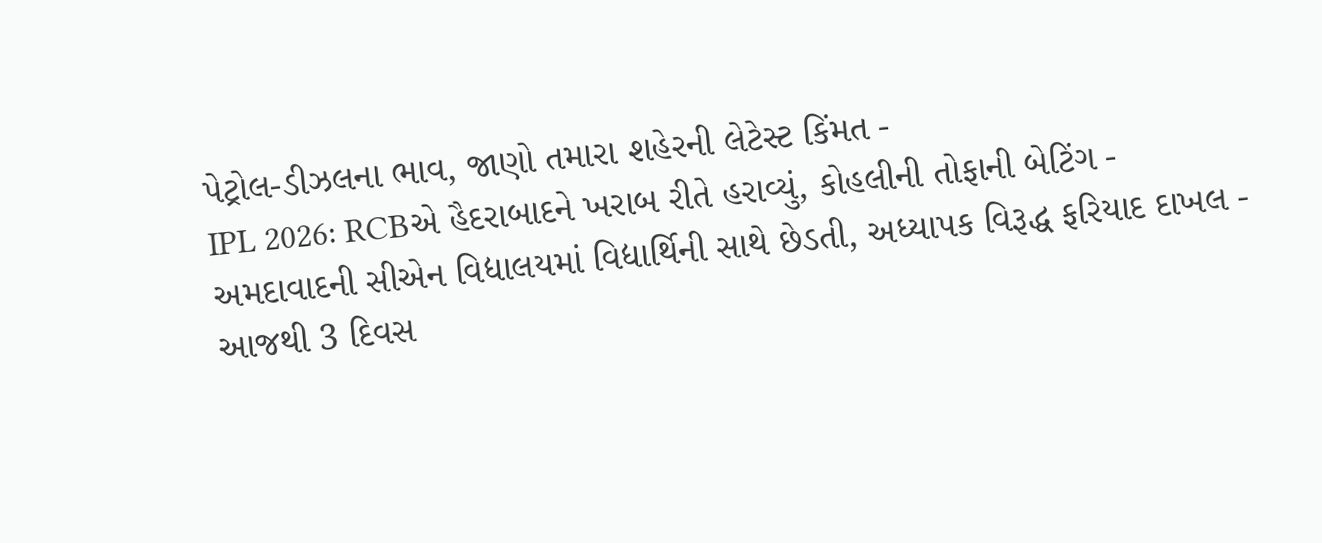પેટ્રોલ-ડીઝલના ભાવ, જાણો તમારા શહેરની લેટેસ્ટ કિંમત -
IPL 2026: RCBએ હૈદરાબાદને ખરાબ રીતે હરાવ્યું, કોહલીની તોફાની બેટિંગ -
અમદાવાદની સીએન વિદ્યાલયમાં વિદ્યાર્થિની સાથે છેડતી, અધ્યાપક વિરૂદ્ધ ફરિયાદ દાખલ -
આજથી 3 દિવસ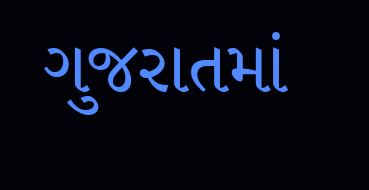ગુજરાતમાં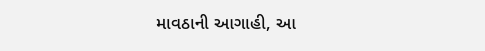માવઠાની આગાહી, આ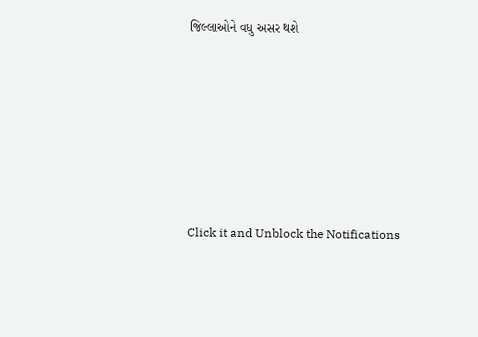જિલ્લાઓને વધુ અસર થશે








Click it and Unblock the Notifications